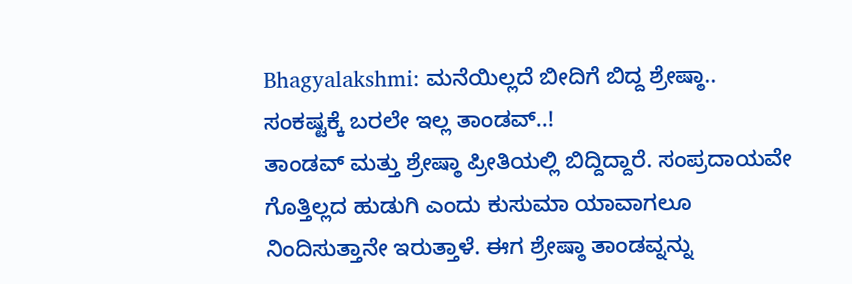Bhagyalakshmi: ಮನೆಯಿಲ್ಲದೆ ಬೀದಿಗೆ ಬಿದ್ದ ಶ್ರೇಷ್ಠಾ.. ಸಂಕಷ್ಟಕ್ಕೆ ಬರಲೇ ಇಲ್ಲ ತಾಂಡವ್..!
ತಾಂಡವ್ ಮತ್ತು ಶ್ರೇಷ್ಠಾ ಪ್ರೀತಿಯಲ್ಲಿ ಬಿದ್ದಿದ್ದಾರೆ. ಸಂಪ್ರದಾಯವೇ ಗೊತ್ತಿಲ್ಲದ ಹುಡುಗಿ ಎಂದು ಕುಸುಮಾ ಯಾವಾಗಲೂ ನಿಂದಿಸುತ್ತಾನೇ ಇರುತ್ತಾಳೆ. ಈಗ ಶ್ರೇಷ್ಠಾ ತಾಂಡವ್ನನ್ನು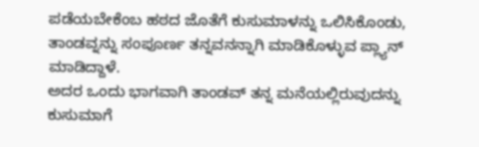ಪಡೆಯಬೇಕೆಂಬ ಹಠದ ಜೊತೆಗೆ ಕುಸುಮಾಳನ್ನು ಒಲಿಸಿಕೊಂಡು, ತಾಂಡವ್ನನ್ನು ಸಂಪೂರ್ಣ ತನ್ನವನನ್ನಾಗಿ ಮಾಡಿಕೊಳ್ಳುವ ಪ್ಲ್ಯಾನ್ ಮಾಡಿದ್ದಾಳೆ.
ಅದರ ಒಂದು ಭಾಗವಾಗಿ ತಾಂಡವ್ ತನ್ನ ಮನೆಯಲ್ಲಿರುವುದನ್ನು ಕುಸುಮಾಗೆ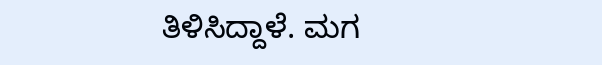ತಿಳಿಸಿದ್ದಾಳೆ. ಮಗ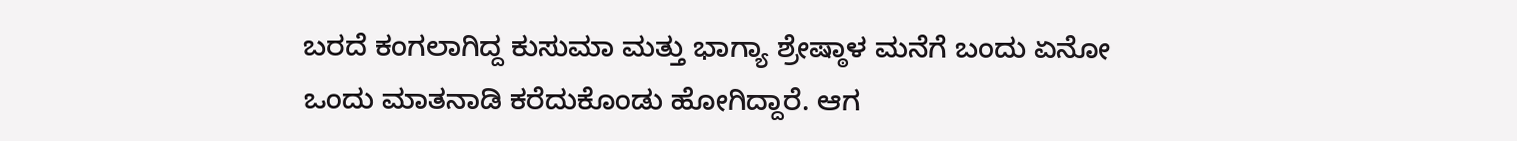ಬರದೆ ಕಂಗಲಾಗಿದ್ದ ಕುಸುಮಾ ಮತ್ತು ಭಾಗ್ಯಾ ಶ್ರೇಷ್ಠಾಳ ಮನೆಗೆ ಬಂದು ಏನೋ ಒಂದು ಮಾತನಾಡಿ ಕರೆದುಕೊಂಡು ಹೋಗಿದ್ದಾರೆ. ಆಗ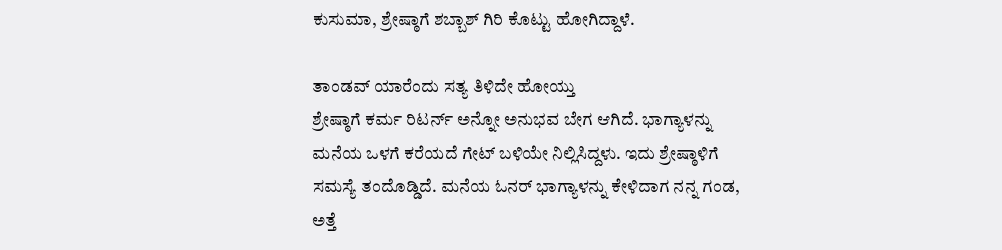ಕುಸುಮಾ, ಶ್ರೇಷ್ಠಾಗೆ ಶಬ್ಬಾಶ್ ಗಿರಿ ಕೊಟ್ಟು ಹೋಗಿದ್ದಾಳೆ.

ತಾಂಡವ್ ಯಾರೆಂದು ಸತ್ಯ ತಿಳಿದೇ ಹೋಯ್ತು
ಶ್ರೇಷ್ಠಾಗೆ ಕರ್ಮ ರಿಟರ್ನ್ ಅನ್ನೋ ಅನುಭವ ಬೇಗ ಆಗಿದೆ. ಭಾಗ್ಯಾಳನ್ನು ಮನೆಯ ಒಳಗೆ ಕರೆಯದೆ ಗೇಟ್ ಬಳಿಯೇ ನಿಲ್ಲಿಸಿದ್ದಳು. ಇದು ಶ್ರೇಷ್ಠಾಳಿಗೆ ಸಮಸ್ಯೆ ತಂದೊಡ್ಡಿದೆ. ಮನೆಯ ಓನರ್ ಭಾಗ್ಯಾಳನ್ನು ಕೇಳಿದಾಗ ನನ್ನ ಗಂಡ, ಅತ್ತೆ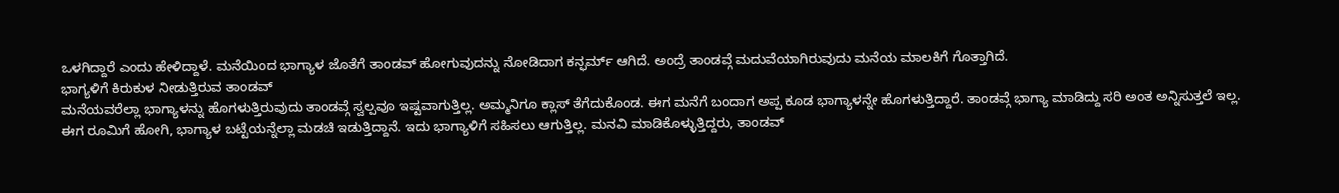ಒಳಗಿದ್ದಾರೆ ಎಂದು ಹೇಳಿದ್ದಾಳೆ. ಮನೆಯಿಂದ ಭಾಗ್ಯಾಳ ಜೊತೆಗೆ ತಾಂಡವ್ ಹೋಗುವುದನ್ನು ನೋಡಿದಾಗ ಕನ್ಫರ್ಮ್ ಆಗಿದೆ. ಅಂದ್ರೆ ತಾಂಡವ್ಗೆ ಮದುವೆಯಾಗಿರುವುದು ಮನೆಯ ಮಾಲಕಿಗೆ ಗೊತ್ತಾಗಿದೆ.
ಭಾಗ್ಯಳಿಗೆ ಕಿರುಕುಳ ನೀಡುತ್ತಿರುವ ತಾಂಡವ್
ಮನೆಯವರೆಲ್ಲಾ ಭಾಗ್ಯಾಳನ್ನು ಹೊಗಳುತ್ತಿರುವುದು ತಾಂಡವ್ಗೆ ಸ್ವಲ್ಪವೂ ಇಷ್ಟವಾಗುತ್ತಿಲ್ಲ. ಅಮ್ಮನಿಗೂ ಕ್ಲಾಸ್ ತೆಗೆದುಕೊಂಡ. ಈಗ ಮನೆಗೆ ಬಂದಾಗ ಅಪ್ಪ ಕೂಡ ಭಾಗ್ಯಾಳನ್ನೇ ಹೊಗಳುತ್ತಿದ್ದಾರೆ. ತಾಂಡವ್ಗೆ ಭಾಗ್ಯಾ ಮಾಡಿದ್ದು ಸರಿ ಅಂತ ಅನ್ನಿಸುತ್ತಲೆ ಇಲ್ಲ. ಈಗ ರೂಮಿಗೆ ಹೋಗಿ, ಭಾಗ್ಯಾಳ ಬಟ್ಟೆಯನ್ನೆಲ್ಲಾ ಮಡಚಿ ಇಡುತ್ತಿದ್ದಾನೆ. ಇದು ಭಾಗ್ಯಾಳಿಗೆ ಸಹಿಸಲು ಆಗುತ್ತಿಲ್ಲ. ಮನವಿ ಮಾಡಿಕೊಳ್ಳುತ್ತಿದ್ದರು, ತಾಂಡವ್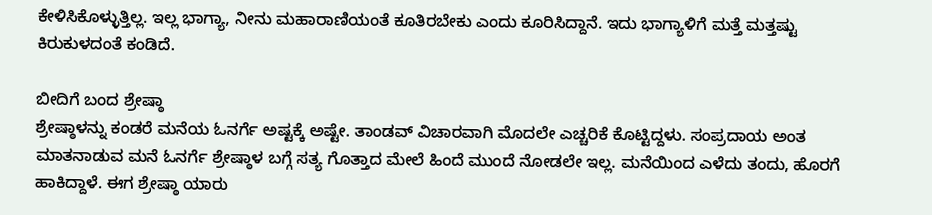ಕೇಳಿಸಿಕೊಳ್ಳುತ್ತಿಲ್ಲ. ಇಲ್ಲ ಭಾಗ್ಯಾ, ನೀನು ಮಹಾರಾಣಿಯಂತೆ ಕೂತಿರಬೇಕು ಎಂದು ಕೂರಿಸಿದ್ದಾನೆ. ಇದು ಭಾಗ್ಯಾಳಿಗೆ ಮತ್ತೆ ಮತ್ತಷ್ಟು ಕಿರುಕುಳದಂತೆ ಕಂಡಿದೆ.

ಬೀದಿಗೆ ಬಂದ ಶ್ರೇಷ್ಠಾ
ಶ್ರೇಷ್ಠಾಳನ್ನು ಕಂಡರೆ ಮನೆಯ ಓನರ್ಗೆ ಅಷ್ಟಕ್ಕೆ ಅಷ್ಟೇ. ತಾಂಡವ್ ವಿಚಾರವಾಗಿ ಮೊದಲೇ ಎಚ್ಚರಿಕೆ ಕೊಟ್ಟಿದ್ದಳು. ಸಂಪ್ರದಾಯ ಅಂತ ಮಾತನಾಡುವ ಮನೆ ಓನರ್ಗೆ ಶ್ರೇಷ್ಠಾಳ ಬಗ್ಗೆ ಸತ್ಯ ಗೊತ್ತಾದ ಮೇಲೆ ಹಿಂದೆ ಮುಂದೆ ನೋಡಲೇ ಇಲ್ಲ. ಮನೆಯಿಂದ ಎಳೆದು ತಂದು, ಹೊರಗೆ ಹಾಕಿದ್ದಾಳೆ. ಈಗ ಶ್ರೇಷ್ಠಾ ಯಾರು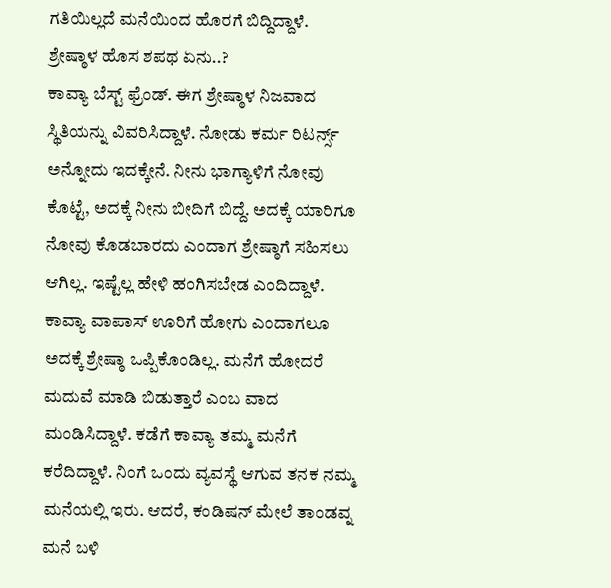ಗತಿಯಿಲ್ಲದೆ ಮನೆಯಿಂದ ಹೊರಗೆ ಬಿದ್ದಿದ್ದಾಳೆ.
ಶ್ರೇಷ್ಠಾಳ ಹೊಸ ಶಪಥ ಏನು..?
ಕಾವ್ಯಾ ಬೆಸ್ಟ್ ಫ್ರೆಂಡ್. ಈಗ ಶ್ರೇಷ್ಠಾಳ ನಿಜವಾದ ಸ್ಥಿತಿಯನ್ನು ವಿವರಿಸಿದ್ದಾಳೆ. ನೋಡು ಕರ್ಮ ರಿಟರ್ನ್ಸ್ ಅನ್ನೋದು ಇದಕ್ಕೇನೆ. ನೀನು ಭಾಗ್ಯಾಳಿಗೆ ನೋವು ಕೊಟ್ಟೆ, ಅದಕ್ಕೆ ನೀನು ಬೀದಿಗೆ ಬಿದ್ದೆ. ಅದಕ್ಕೆ ಯಾರಿಗೂ ನೋವು ಕೊಡಬಾರದು ಎಂದಾಗ ಶ್ರೇಷ್ಠಾಗೆ ಸಹಿಸಲು ಆಗಿಲ್ಲ. ಇಷ್ಟೆಲ್ಲ ಹೇಳಿ ಹಂಗಿಸಬೇಡ ಎಂದಿದ್ದಾಳೆ. ಕಾವ್ಯಾ ವಾಪಾಸ್ ಊರಿಗೆ ಹೋಗು ಎಂದಾಗಲೂ ಅದಕ್ಕೆ ಶ್ರೇಷ್ಠಾ ಒಪ್ಪಿಕೊಂಡಿಲ್ಲ. ಮನೆಗೆ ಹೋದರೆ ಮದುವೆ ಮಾಡಿ ಬಿಡುತ್ತಾರೆ ಎಂಬ ವಾದ ಮಂಡಿಸಿದ್ದಾಳೆ. ಕಡೆಗೆ ಕಾವ್ಯಾ ತಮ್ಮ ಮನೆಗೆ ಕರೆದಿದ್ದಾಳೆ. ನಿಂಗೆ ಒಂದು ವ್ಯವಸ್ಥೆ ಆಗುವ ತನಕ ನಮ್ಮ ಮನೆಯಲ್ಲಿ ಇರು. ಆದರೆ, ಕಂಡಿಷನ್ ಮೇಲೆ ತಾಂಡವ್ನ ಮನೆ ಬಳಿ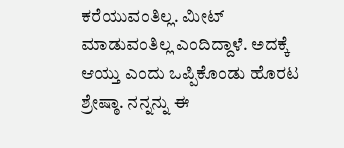ಕರೆಯುವಂತಿಲ್ಲ. ಮೀಟ್ ಮಾಡುವಂತಿಲ್ಲ ಎಂದಿದ್ದಾಳೆ. ಅದಕ್ಕೆ ಆಯ್ತು ಎಂದು ಒಪ್ಪಿಕೊಂಡು ಹೊರಟ ಶ್ರೇಷ್ಠಾ. ನನ್ನನ್ನು ಈ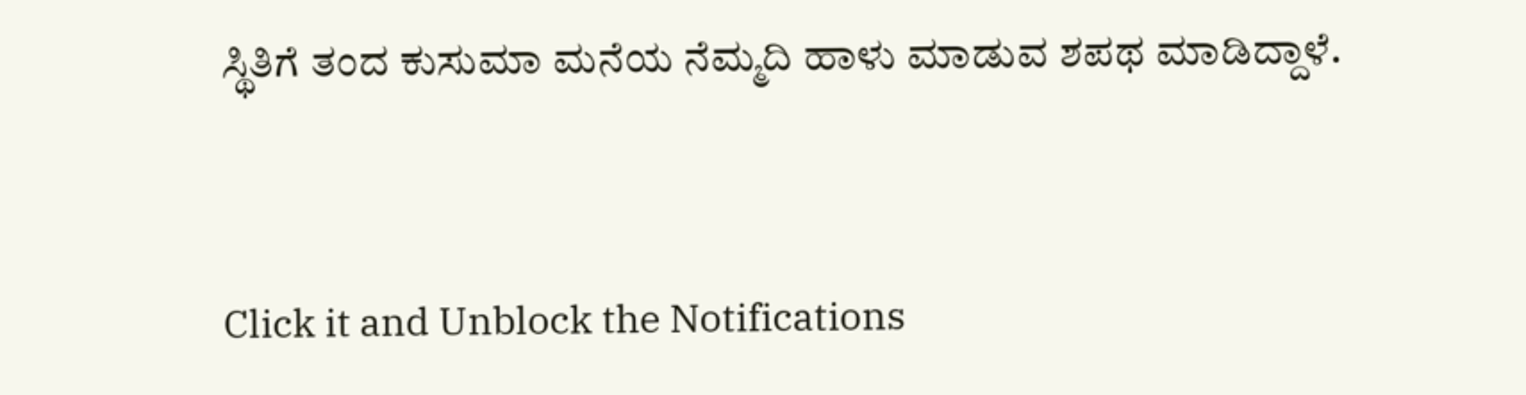ಸ್ಥಿತಿಗೆ ತಂದ ಕುಸುಮಾ ಮನೆಯ ನೆಮ್ಮದಿ ಹಾಳು ಮಾಡುವ ಶಪಥ ಮಾಡಿದ್ದಾಳೆ.


Click it and Unblock the Notifications